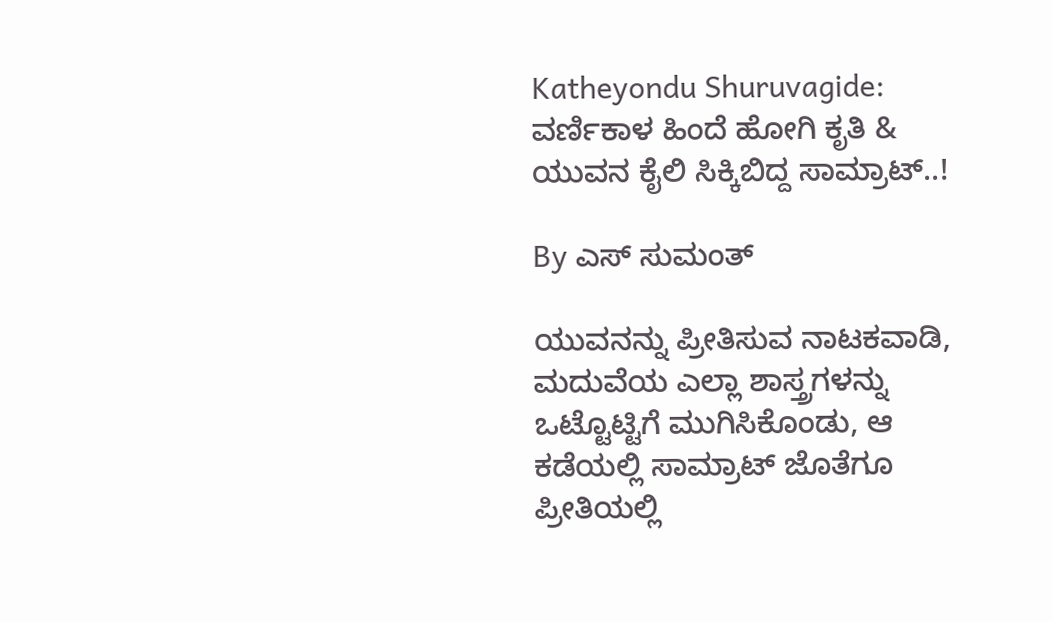Katheyondu Shuruvagide: ವರ್ಣಿಕಾಳ ಹಿಂದೆ ಹೋಗಿ ಕೃತಿ & ಯುವನ ಕೈಲಿ ಸಿಕ್ಕಿಬಿದ್ದ ಸಾಮ್ರಾಟ್..!

By ಎಸ್ ಸುಮಂತ್

ಯುವನನ್ನು‌ ಪ್ರೀತಿಸುವ ನಾಟಕವಾಡಿ, ಮದುವೆಯ ಎಲ್ಲಾ ಶಾಸ್ತ್ರಗಳನ್ನು ಒಟ್ಟೊಟ್ಟಿಗೆ ಮುಗಿಸಿಕೊಂಡು, ಆ ಕಡೆಯಲ್ಲಿ ಸಾಮ್ರಾಟ್ ಜೊತೆಗೂ ಪ್ರೀತಿಯಲ್ಲಿ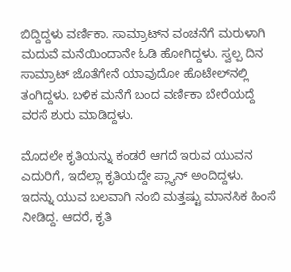ಬಿದ್ದಿದ್ದಳು ವರ್ಣಿಕಾ. ಸಾಮ್ರಾಟ್‌ನ ವಂಚನೆಗೆ ಮರುಳಾಗಿ‌ ಮದುವೆ ಮನೆಯಿಂದಾನೇ ಓಡಿ ಹೋಗಿದ್ದಳು. ಸ್ವಲ್ಪ ದಿನ ಸಾಮ್ರಾಟ್ ಜೊತೆಗೇನೆ ಯಾವುದೋ ಹೊಟೇಲ್‌ನಲ್ಲಿ ತಂಗಿದ್ದಳು. ಬಳಿಕ ಮನೆಗೆ ಬಂದ ವರ್ಣಿಕಾ ಬೇರೆಯದ್ದೆ ವರಸೆ ಶುರು ಮಾಡಿದ್ದಳು.

ಮೊದಲೇ ಕೃತಿಯನ್ನು ಕಂಡರೆ ಆಗದೆ ಇರುವ ಯುವನ ಎದುರಿಗೆ, ಇದೆಲ್ಲಾ ಕೃತಿಯದ್ದೇ ಪ್ಲ್ಯಾನ್ ಅಂದಿದ್ದಳು. ಇದನ್ನು ಯುವ ಬಲವಾಗಿ ನಂಬಿ ಮತ್ತಷ್ಟು ಮಾನಸಿಕ ಹಿಂಸೆ ನೀಡಿದ್ದ. ಆದರೆ, ಕೃತಿ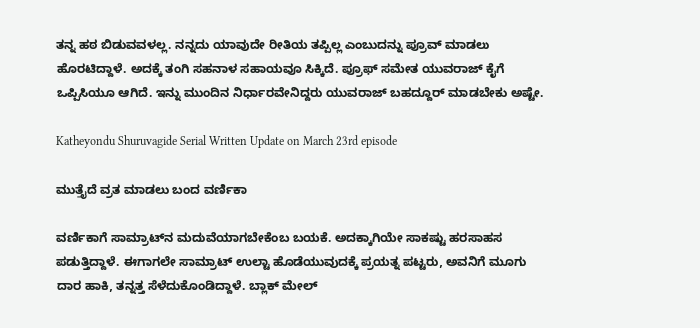ತನ್ನ ಹಠ ಬಿಡುವವಳಲ್ಲ. ನನ್ನದು ಯಾವುದೇ ರೀತಿಯ ತಪ್ಪಿಲ್ಲ ಎಂಬುದನ್ನು ಪ್ರೂವ್ ಮಾಡಲು ಹೊರಟಿದ್ದಾಳೆ. ಅದಕ್ಕೆ ತಂಗಿ ಸಹನಾಳ ಸಹಾಯವೂ ಸಿಕ್ಕಿದೆ. ಪ್ರೂಫ್ ಸಮೇತ ಯುವರಾಜ್ ಕೈಗೆ ಒಪ್ಪಿಸಿಯೂ ಆಗಿದೆ. ಇನ್ನು ಮುಂದಿನ ನಿರ್ಧಾರವೇನಿದ್ದರು ಯುವರಾಜ್ ಬಹದ್ದೂರ್ ಮಾಡಬೇಕು ಅಷ್ಟೇ.

Katheyondu Shuruvagide Serial Written Update on March 23rd episode

ಮುತ್ತೈದೆ ವ್ರತ ಮಾಡಲು ಬಂದ ವರ್ಣಿಕಾ

ವರ್ಣಿಕಾಗೆ ಸಾಮ್ರಾಟ್‌ನ ಮದುವೆಯಾಗಬೇಕೆಂಬ ಬಯಕೆ. ಅದಕ್ಕಾಗಿಯೇ ಸಾಕಷ್ಟು ಹರಸಾಹಸ ಪಡುತ್ತಿದ್ದಾಳೆ. ಈಗಾಗಲೇ ಸಾಮ್ರಾಟ್ ಉಲ್ಟಾ ಹೊಡೆಯುವುದಕ್ಕೆ ಪ್ರಯತ್ನ ಪಟ್ಟರು, ಅವನಿಗೆ ಮೂಗು ದಾರ ಹಾಕಿ, ತನ್ನತ್ತ ಸೆಳೆದುಕೊಂಡಿದ್ದಾಳೆ. ಬ್ಲಾಕ್ ಮೇಲ್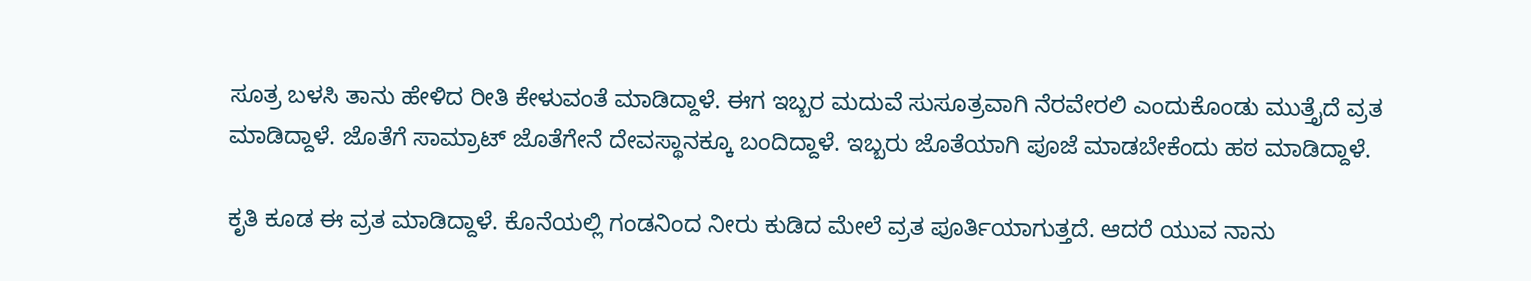ಸೂತ್ರ ಬಳಸಿ ತಾನು ಹೇಳಿದ ರೀತಿ ಕೇಳುವಂತೆ ಮಾಡಿದ್ದಾಳೆ‌. ಈಗ ಇಬ್ಬರ ಮದುವೆ ಸುಸೂತ್ರವಾಗಿ ನೆರವೇರಲಿ ಎಂದುಕೊಂಡು ಮುತ್ತೈದೆ ವ್ರತ ಮಾಡಿದ್ದಾಳೆ. ಜೊತೆಗೆ ಸಾಮ್ರಾಟ್ ಜೊತೆಗೇನೆ ದೇವಸ್ಥಾನಕ್ಕೂ ಬಂದಿದ್ದಾಳೆ. ಇಬ್ಬರು ಜೊತೆಯಾಗಿ ಪೂಜೆ ಮಾಡಬೇಕೆಂದು ಹಠ ಮಾಡಿದ್ದಾಳೆ‌.

ಕೃತಿ ಕೂಡ ಈ ವ್ರತ ಮಾಡಿದ್ದಾಳೆ‌. ಕೊನೆಯಲ್ಲಿ ಗಂಡನಿಂದ ನೀರು ಕುಡಿದ ಮೇಲೆ ವ್ರತ ಪೂರ್ತಿಯಾಗುತ್ತದೆ. ಆದರೆ ಯುವ ನಾನು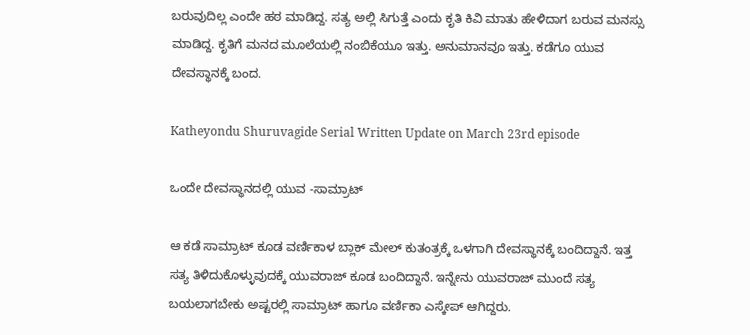ಬರುವುದಿಲ್ಲ ಎಂದೇ ಹಠ ಮಾಡಿದ್ದ. ಸತ್ಯ ಅಲ್ಲಿ ಸಿಗುತ್ತೆ ಎಂದು ಕೃತಿ ಕಿವಿ ಮಾತು ಹೇಳಿದಾಗ ಬರುವ ಮನಸ್ಸು ಮಾಡಿದ್ದ. ಕೃತಿಗೆ ಮನದ ಮೂಲೆಯಲ್ಲಿ ನಂಬಿಕೆಯೂ ಇತ್ತು. ಅನುಮಾನವೂ ಇತ್ತು. ಕಡೆಗೂ ಯುವ ದೇವಸ್ಥಾನಕ್ಕೆ ಬಂದ.

Katheyondu Shuruvagide Serial Written Update on March 23rd episode

ಒಂದೇ ದೇವಸ್ಥಾನದಲ್ಲಿ ಯುವ -ಸಾಮ್ರಾಟ್

ಆ ಕಡೆ ಸಾಮ್ರಾಟ್ ಕೂಡ ವರ್ಣಿಕಾಳ ಬ್ಲಾಕ್ ಮೇಲ್ ಕುತಂತ್ರಕ್ಕೆ ಒಳಗಾಗಿ ದೇವಸ್ಥಾನಕ್ಕೆ ಬಂದಿದ್ದಾನೆ. ಇತ್ತ ಸತ್ಯ ತಿಳಿದುಕೊಳ್ಳುವುದಕ್ಕೆ ಯುವರಾಜ್ ಕೂಡ ಬಂದಿದ್ದಾನೆ. ಇನ್ನೇನು ಯುವರಾಜ್ ಮುಂದೆ ಸತ್ಯ ಬಯಲಾಗಬೇಕು ಅಷ್ಟರಲ್ಲಿ ಸಾಮ್ರಾಟ್ ಹಾಗೂ ವರ್ಣಿಕಾ ಎಸ್ಕೇಪ್ ಆಗಿದ್ದರು.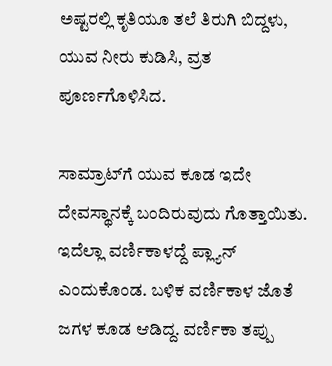ಅಷ್ಟರಲ್ಲಿ ಕೃತಿಯೂ ತಲೆ ತಿರುಗಿ ಬಿದ್ದಳು, ಯುವ ನೀರು ಕುಡಿಸಿ, ವ್ರತ ಪೂರ್ಣಗೊಳಿಸಿದ.

ಸಾಮ್ರಾಟ್‌ಗೆ ಯುವ ಕೂಡ ಇದೇ ದೇವಸ್ಥಾನಕ್ಕೆ ಬಂದಿರುವುದು ಗೊತ್ತಾಯಿತು. ಇದೆಲ್ಲಾ ವರ್ಣಿಕಾಳದ್ದೆ ಪ್ಲ್ಯಾನ್ ಎಂದುಕೊಂಡ. ಬಳಿಕ ವರ್ಣಿಕಾಳ ಜೊತೆ ಜಗಳ ಕೂಡ ಆಡಿದ್ದ. ವರ್ಣಿಕಾ ತಪ್ಪು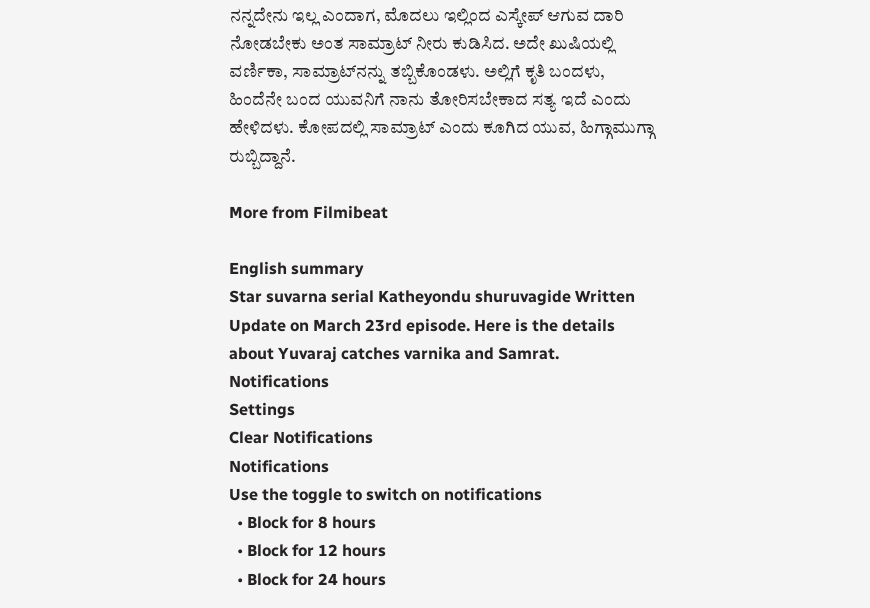ನನ್ನದೇನು ಇಲ್ಲ ಎಂದಾಗ, ಮೊದಲು ಇಲ್ಲಿಂದ ಎಸ್ಕೇಪ್ ಆಗುವ ದಾರಿ ನೋಡಬೇಕು ಅಂತ ಸಾಮ್ರಾಟ್ ನೀರು ಕುಡಿಸಿದ. ಅದೇ ಖುಷಿಯಲ್ಲಿ ವರ್ಣಿಕಾ, ಸಾಮ್ರಾಟ್‌ನನ್ನು ತಬ್ಬಿಕೊಂಡಳು. ಅಲ್ಲಿಗೆ ಕೃತಿ ಬಂದಳು, ಹಿಂದೆನೇ ಬಂದ ಯುವನಿಗೆ ನಾನು ತೋರಿಸಬೇಕಾದ ಸತ್ಯ ಇದೆ ಎಂದು ಹೇಳಿದಳು. ಕೋಪದಲ್ಲಿ ಸಾಮ್ರಾಟ್ ಎಂದು ಕೂಗಿದ ಯುವ, ಹಿಗ್ಗಾಮುಗ್ಗಾ ರುಬ್ಬಿದ್ದಾನೆ.

More from Filmibeat

English summary
Star suvarna serial Katheyondu shuruvagide Written Update on March 23rd episode. Here is the details about Yuvaraj catches varnika and Samrat.
Notifications
Settings
Clear Notifications
Notifications
Use the toggle to switch on notifications
  • Block for 8 hours
  • Block for 12 hours
  • Block for 24 hours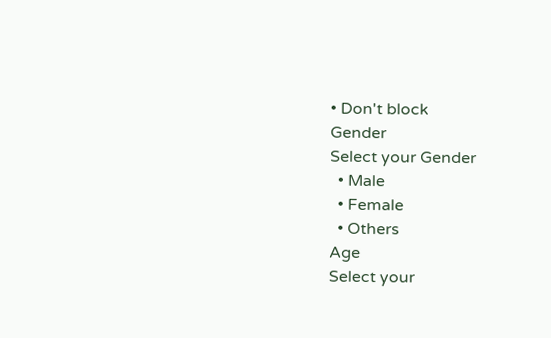• Don't block
Gender
Select your Gender
  • Male
  • Female
  • Others
Age
Select your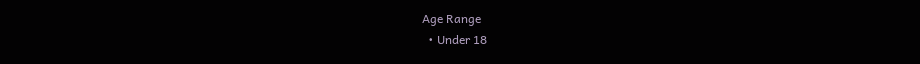Age Range
  • Under 18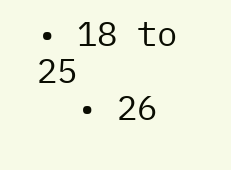• 18 to 25
  • 26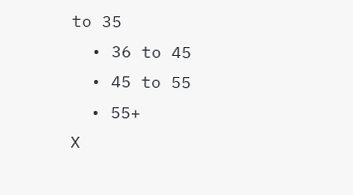to 35
  • 36 to 45
  • 45 to 55
  • 55+
X